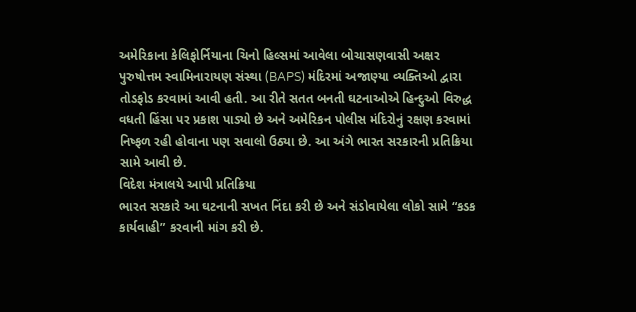અમેરિકાના કેલિફોર્નિયાના ચિનો હિલ્સમાં આવેલા બોચાસણવાસી અક્ષર પુરુષોત્તમ સ્વામિનારાયણ સંસ્થા (BAPS) મંદિરમાં અજાણ્યા વ્યક્તિઓ દ્વારા તોડફોડ કરવામાં આવી હતી. આ રીતે સતત બનતી ઘટનાઓએ હિન્દુઓ વિરુદ્ધ વધતી હિંસા પર પ્રકાશ પાડ્યો છે અને અમેરિકન પોલીસ મંદિરોનું રક્ષણ કરવામાં નિષ્ફળ રહી હોવાના પણ સવાલો ઉઠ્યા છે. આ અંગે ભારત સરકારની પ્રતિક્રિયા સામે આવી છે.
વિદેશ મંત્રાલયે આપી પ્રતિક્રિયા
ભારત સરકારે આ ઘટનાની સખત નિંદા કરી છે અને સંડોવાયેલા લોકો સામે “કડક કાર્યવાહી” કરવાની માંગ કરી છે.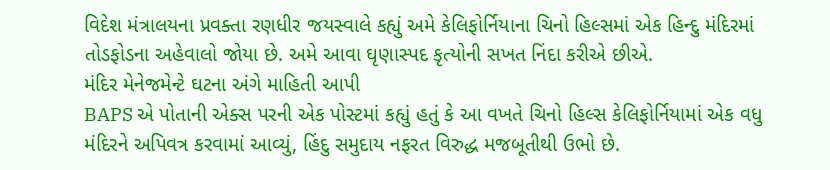વિદેશ મંત્રાલયના પ્રવક્તા રણધીર જયસ્વાલે કહ્યું અમે કેલિફોર્નિયાના ચિનો હિલ્સમાં એક હિન્દુ મંદિરમાં તોડફોડના અહેવાલો જોયા છે. અમે આવા ઘૃણાસ્પદ કૃત્યોની સખત નિંદા કરીએ છીએ.
મંદિર મેનેજમેન્ટે ઘટના અંગે માહિતી આપી
BAPS એ પોતાની એક્સ પરની એક પોસ્ટમાં કહ્યું હતું કે આ વખતે ચિનો હિલ્સ કેલિફોર્નિયામાં એક વધુ મંદિરને અપિવત્ર કરવામાં આવ્યું, હિંદુ સમુદાય નફરત વિરુદ્ધ મજબૂતીથી ઉભો છે.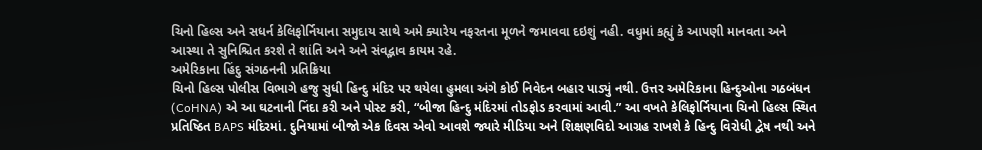ચિનો હિલ્સ અને સધર્ન કેલિફોર્નિયાના સમુદાય સાથે અમે ક્યારેય નફરતના મૂળને જમાવવા દઇશું નહી. વધુમાં કહ્યું કે આપણી માનવતા અને આસ્થા તે સુનિશ્ચિત કરશે તે શાંતિ અને અને સંવદ્ભાવ કાયમ રહે.
અમેરિકાના હિંદુ સંગઠનની પ્રતિક્રિયા
ચિનો હિલ્સ પોલીસ વિભાગે હજુ સુધી હિન્દુ મંદિર પર થયેલા હુમલા અંગે કોઈ નિવેદન બહાર પાડ્યું નથી. ઉત્તર અમેરિકાના હિન્દુઓના ગઠબંધન (CoHNA) એ આ ઘટનાની નિંદા કરી અને પોસ્ટ કરી, “બીજા હિન્દુ મંદિરમાં તોડફોડ કરવામાં આવી.” આ વખતે કેલિફોર્નિયાના ચિનો હિલ્સ સ્થિત પ્રતિષ્ઠિત BAPS મંદિરમાં. દુનિયામાં બીજો એક દિવસ એવો આવશે જ્યારે મીડિયા અને શિક્ષણવિદો આગ્રહ રાખશે કે હિન્દુ વિરોધી દ્વેષ નથી અને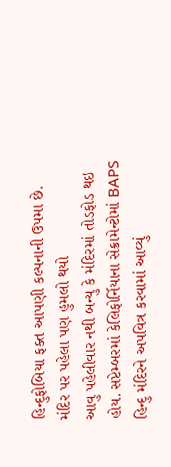હિન્દુફોબિયા ફક્ત આપણી કલ્પનાની ઉપમા છે.
મંદિર પર પહેલા પણ હુમલો થયો
આવુ પહેલીવાર નથી બન્યુ કે મંદિરમાં તોડફોડ થઇ હોય. સપ્ટેમ્બરમાં કેલિફોર્નિયાના સેક્રામેન્ટોમાં BAPS હિન્દુ મંદિરને અપવિત્ર કરવામાં આવ્યું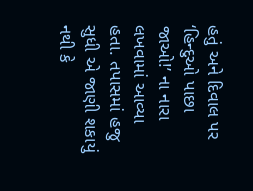હતું અને દિવાલ પર ‘હિન્દુઓ પાછા જાઓ!’ ના નારા લખવામાં આવ્યા હતા. તપાસમાં હજુ સુધી એ જાણી શકાયું નથી કે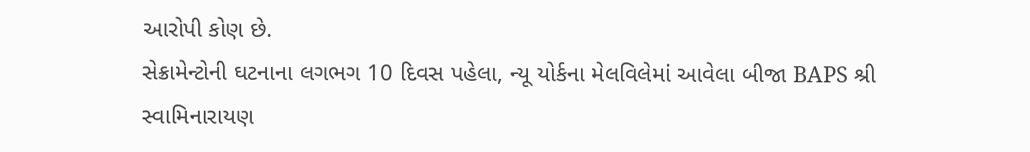આરોપી કોણ છે.
સેક્રામેન્ટોની ઘટનાના લગભગ 10 દિવસ પહેલા, ન્યૂ યોર્કના મેલવિલેમાં આવેલા બીજા BAPS શ્રી સ્વામિનારાયણ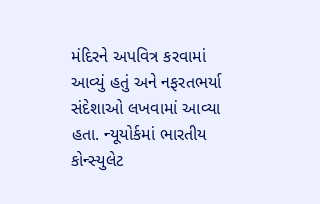મંદિરને અપવિત્ર કરવામાં આવ્યું હતું અને નફરતભર્યા સંદેશાઓ લખવામાં આવ્યા હતા. ન્યૂયોર્કમાં ભારતીય કોન્સ્યુલેટ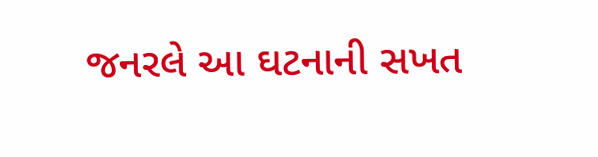જનરલે આ ઘટનાની સખત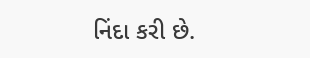નિંદા કરી છે.